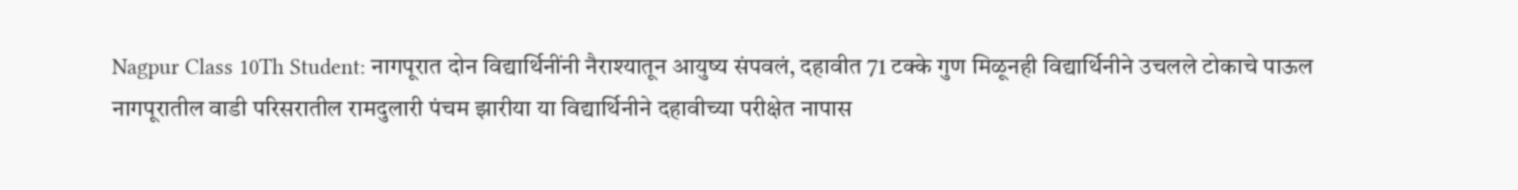Nagpur Class 10Th Student: नागपूरात दोन विद्यार्थिनींनी नैराश्यातून आयुष्य संपवलं, दहावीत 71 टक्के गुण मिळूनही विद्यार्थिनीने उचलले टोकाचे पाऊल
नागपूरातील वाडी परिसरातील रामदुलारी पंचम झारीया या विद्यार्थिनीने दहावीच्या परीक्षेत नापास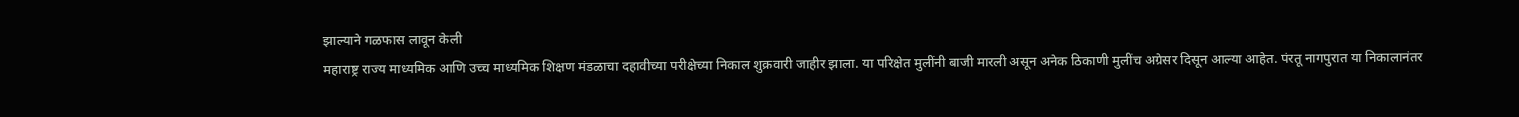झाल्याने गळफास लावून केली
महाराष्ट्र राज्य माध्यमिक आणि उच्च माध्यमिक शिक्षण मंडळाचा दहावीच्या परीक्षेच्या निकाल शुक्रवारी जाहीर झाला. या परिक्षेत मुलींनी बाजी मारली असून अनेक ठिकाणी मुलींच अग्रेसर दिसून आल्या आहेत. पंरतू नागपुरात या निकालानंतर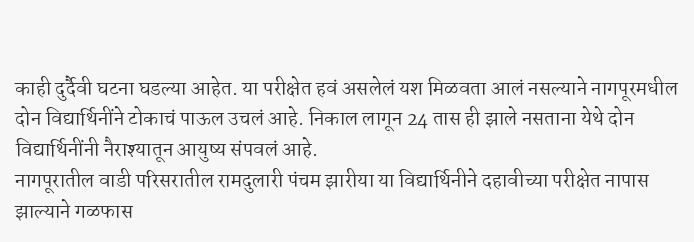काही दुर्दैवी घटना घडल्या आहेत. या परीक्षेत हवं असलेलं यश मिळवता आलं नसल्याने नागपूरमधील दोन विद्यार्थिनींने टोकाचं पाऊल उचलं आहे. निकाल लागून 24 तास ही झाले नसताना येथे दोन विद्यार्थिनींनी नैराश्यातून आयुष्य संपवलं आहे.
नागपूरातील वाडी परिसरातील रामदुलारी पंचम झारीया या विद्यार्थिनीने दहावीच्या परीक्षेत नापास झाल्याने गळफास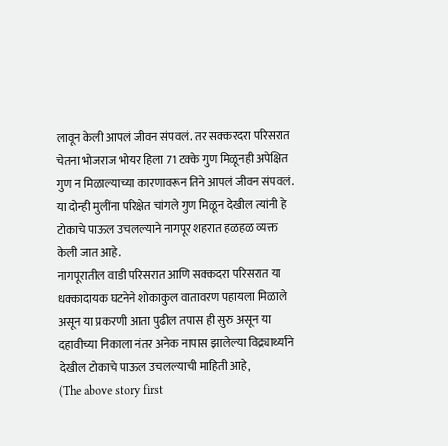लावून केली आपलं जीवन संपवलं. तर सक्करदरा परिसरात चेतना भोजराज भोयर हिला 71 टक्के गुण मिळूनही अपेक्षित गुण न मिळाल्याच्या कारणावरून तिने आपलं जीवन संपवलं. या दोन्ही मुलींना परिक्षेत चांगले गुण मिळून देखील त्यांनी हे टोकाचे पाऊल उचलल्याने नागपूर शहरात हळहळ व्यक्त केली जात आहे.
नागपूरातील वाडी परिसरात आणि सक्कदरा परिसरात या धक्कादायक घटनेने शोकाकुल वातावरण पहायला मिळाले असून या प्रकरणी आता पुढील तपास ही सुरु असून या दहावीच्या निकाला नंतर अनेक नापास झालेल्या विद्र्यार्थ्यांने देखील टोकाचे पाऊल उचलल्याची माहिती आहे,
(The above story first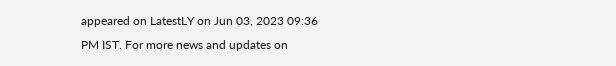appeared on LatestLY on Jun 03, 2023 09:36 PM IST. For more news and updates on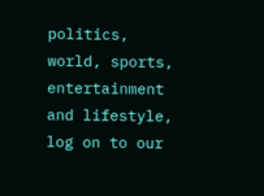politics, world, sports, entertainment and lifestyle, log on to our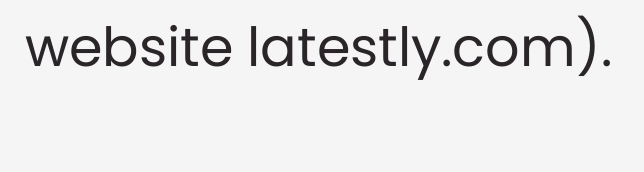website latestly.com).